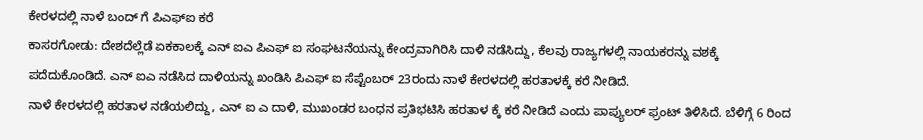ಕೇರಳದಲ್ಲಿ ನಾಳೆ ಬಂದ್ ಗೆ ಪಿಎಫ್ಐ ಕರೆ
ಕಾಸರಗೋಡು: ದೇಶದೆಲ್ಲೆಡೆ ಏಕಕಾಲಕ್ಕೆ ಎನ್ ಐಎ ಪಿಎಫ್ ಐ ಸಂಘಟನೆಯನ್ನು ಕೇಂದ್ರವಾಗಿರಿಸಿ ದಾಳಿ ನಡೆಸಿದ್ದು, ಕೆಲವು ರಾಜ್ಯಗಳಲ್ಲಿ ನಾಯಕರನ್ನು ವಶಕ್ಕೆ ಪದೆದುಕೊಂಡಿದೆ. ಎನ್ ಐಎ ನಡೆಸಿದ ದಾಳಿಯನ್ನು ಖಂಡಿಸಿ ಪಿಎಫ್ ಐ ಸೆಪ್ಟೆಂಬರ್ 23ರಂದು ನಾಳೆ ಕೇರಳದಲ್ಲಿ ಹರತಾಳಕ್ಕೆ ಕರೆ ನೀಡಿದೆ.
ನಾಳೆ ಕೇರಳದಲ್ಲಿ ಹರತಾಳ ನಡೆಯಲಿದ್ದು, ಎನ್ ಐ ಎ ದಾಳಿ, ಮುಖಂಡರ ಬಂಧನ ಪ್ರತಿಭಟಿಸಿ ಹರತಾಳ ಕ್ಕೆ ಕರೆ ನೀಡಿದೆ ಎಂದು ಪಾಪ್ಯುಲರ್ ಫ್ರಂಟ್ ತಿಳಿಸಿದೆ. ಬೆಳಿಗ್ಗೆ 6 ರಿಂದ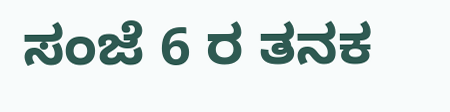ಸಂಜೆ 6 ರ ತನಕ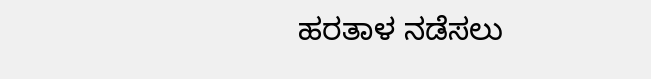ಹರತಾಳ ನಡೆಸಲು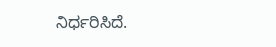ನಿರ್ಧರಿಸಿದೆ.